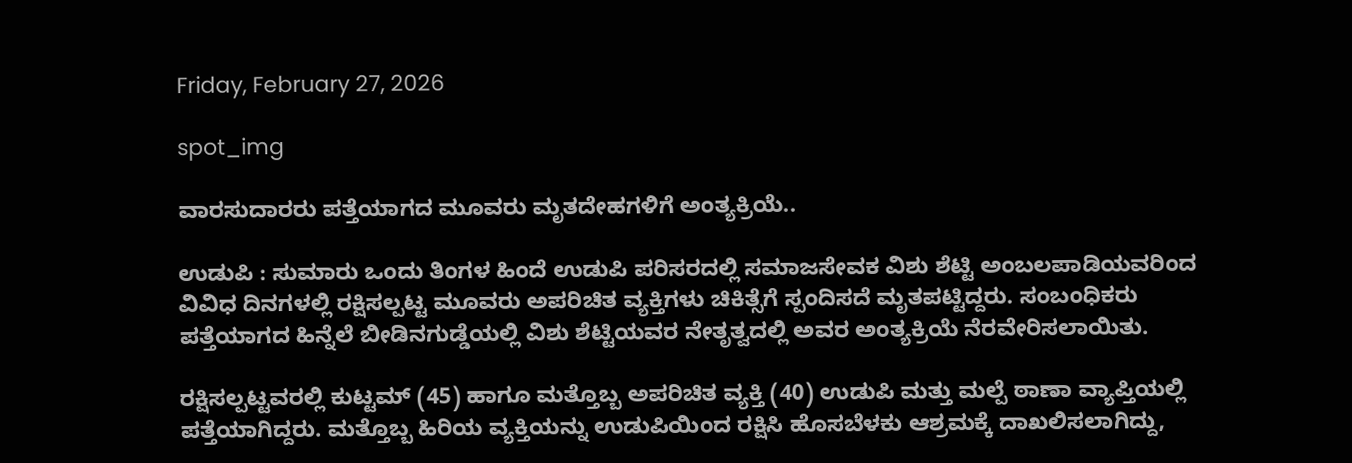Friday, February 27, 2026

spot_img

ವಾರಸುದಾರರು ಪತ್ತೆಯಾಗದ ಮೂವರು ಮೃತದೇಹಗಳಿಗೆ ಅಂತ್ಯಕ್ರಿಯೆ..

ಉಡುಪಿ : ಸುಮಾರು ಒಂದು ತಿಂಗಳ ಹಿಂದೆ ಉಡುಪಿ ಪರಿಸರದಲ್ಲಿ ಸಮಾಜಸೇವಕ ವಿಶು ಶೆಟ್ಟಿ ಅಂಬಲಪಾಡಿಯವರಿಂದ ವಿವಿಧ ದಿನಗಳಲ್ಲಿ ರಕ್ಷಿಸಲ್ಪಟ್ಟ ಮೂವರು ಅಪರಿಚಿತ ವ್ಯಕ್ತಿಗಳು ಚಿಕಿತ್ಸೆಗೆ ಸ್ಪಂದಿಸದೆ ಮೃತಪಟ್ಟಿದ್ದರು. ಸಂಬಂಧಿಕರು ಪತ್ತೆಯಾಗದ ಹಿನ್ನೆಲೆ ಬೀಡಿನಗುಡ್ಡೆಯಲ್ಲಿ ವಿಶು ಶೆಟ್ಟಿಯವರ ನೇತೃತ್ವದಲ್ಲಿ ಅವರ ಅಂತ್ಯಕ್ರಿಯೆ ನೆರವೇರಿಸಲಾಯಿತು.

ರಕ್ಷಿಸಲ್ಪಟ್ಟವರಲ್ಲಿ ಕುಟ್ಟಮ್ (45) ಹಾಗೂ ಮತ್ತೊಬ್ಬ ಅಪರಿಚಿತ ವ್ಯಕ್ತಿ (40) ಉಡುಪಿ ಮತ್ತು ಮಲ್ಪೆ ಠಾಣಾ ವ್ಯಾಪ್ತಿಯಲ್ಲಿ ಪತ್ತೆಯಾಗಿದ್ದರು. ಮತ್ತೊಬ್ಬ ಹಿರಿಯ ವ್ಯಕ್ತಿಯನ್ನು ಉಡುಪಿಯಿಂದ ರಕ್ಷಿಸಿ ಹೊಸಬೆಳಕು ಆಶ್ರಮಕ್ಕೆ ದಾಖಲಿಸಲಾಗಿದ್ದು,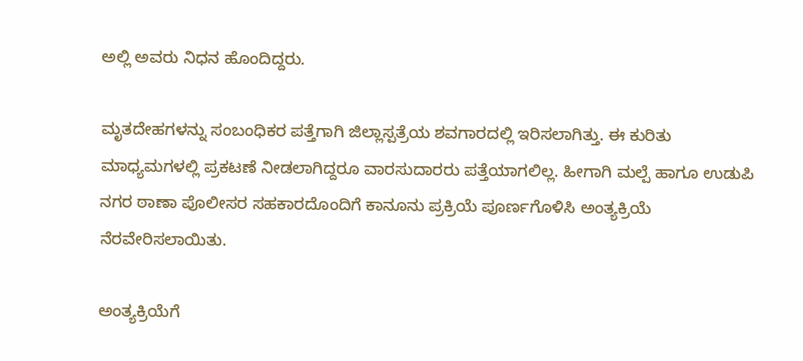ಅಲ್ಲಿ ಅವರು ನಿಧನ ಹೊಂದಿದ್ದರು.

ಮೃತದೇಹಗಳನ್ನು ಸಂಬಂಧಿಕರ ಪತ್ತೆಗಾಗಿ ಜಿಲ್ಲಾಸ್ಪತ್ರೆಯ ಶವಗಾರದಲ್ಲಿ ಇರಿಸಲಾಗಿತ್ತು. ಈ ಕುರಿತು ಮಾಧ್ಯಮಗಳಲ್ಲಿ ಪ್ರಕಟಣೆ ನೀಡಲಾಗಿದ್ದರೂ ವಾರಸುದಾರರು ಪತ್ತೆಯಾಗಲಿಲ್ಲ. ಹೀಗಾಗಿ ಮಲ್ಪೆ ಹಾಗೂ ಉಡುಪಿ ನಗರ ಠಾಣಾ ಪೊಲೀಸರ ಸಹಕಾರದೊಂದಿಗೆ ಕಾನೂನು ಪ್ರಕ್ರಿಯೆ ಪೂರ್ಣಗೊಳಿಸಿ ಅಂತ್ಯಕ್ರಿಯೆ ನೆರವೇರಿಸಲಾಯಿತು.

ಅಂತ್ಯಕ್ರಿಯೆಗೆ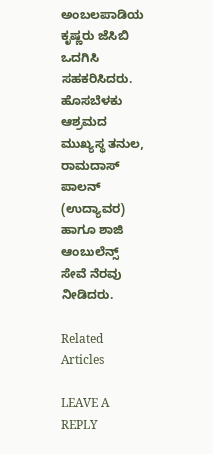ಅಂಬಲಪಾಡಿಯ ಕೃಷ್ಣರು ಜೆಸಿಬಿ ಒದಗಿಸಿ ಸಹಕರಿಸಿದರು. ಹೊಸಬೆಳಕು ಆಶ್ರಮದ ಮುಖ್ಯಸ್ಥ ತನುಲ, ರಾಮದಾಸ್ ಪಾಲನ್ (ಉದ್ಯಾವರ) ಹಾಗೂ ಶಾಜಿ ಆಂಬುಲೆನ್ಸ್ ಸೇವೆ ನೆರವು ನೀಡಿದರು.

Related Articles

LEAVE A REPLY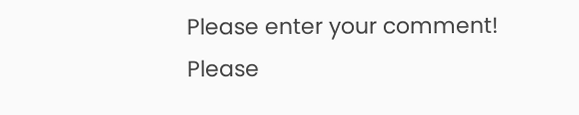Please enter your comment!
Please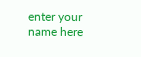enter your name here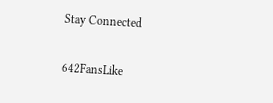Stay Connected

642FansLike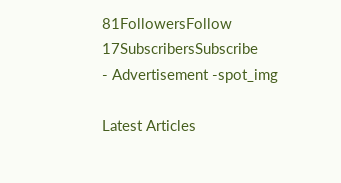81FollowersFollow
17SubscribersSubscribe
- Advertisement -spot_img

Latest Articles